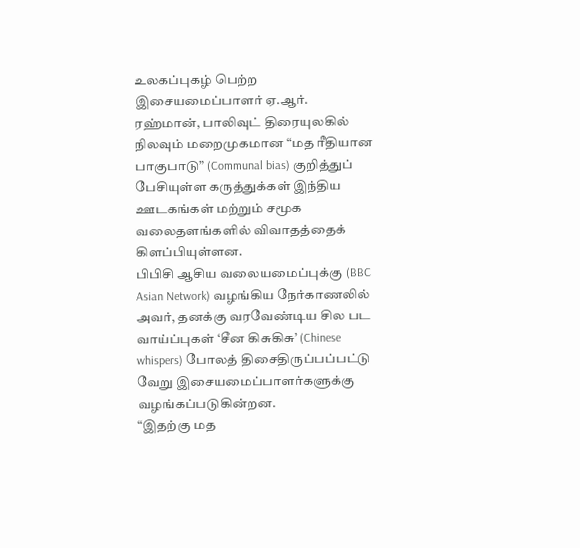உலகப்புகழ் பெற்ற இசையமைப்பாளர் ஏ.ஆர். ரஹ்மான், பாலிவுட் திரையுலகில் நிலவும் மறைமுகமான “மத ரீதியான பாகுபாடு” (Communal bias) குறித்துப் பேசியுள்ள கருத்துக்கள் இந்திய ஊடகங்கள் மற்றும் சமூக வலைதளங்களில் விவாதத்தைக் கிளப்பியுள்ளன.
பிபிசி ஆசிய வலையமைப்புக்கு (BBC Asian Network) வழங்கிய நேர்காணலில் அவர், தனக்கு வரவேண்டிய சில பட வாய்ப்புகள் ‘சீன கிசுகிசு’ (Chinese whispers) போலத் திசைதிருப்பப்பட்டு வேறு இசையமைப்பாளர்களுக்கு வழங்கப்படுகின்றன.
“இதற்கு மத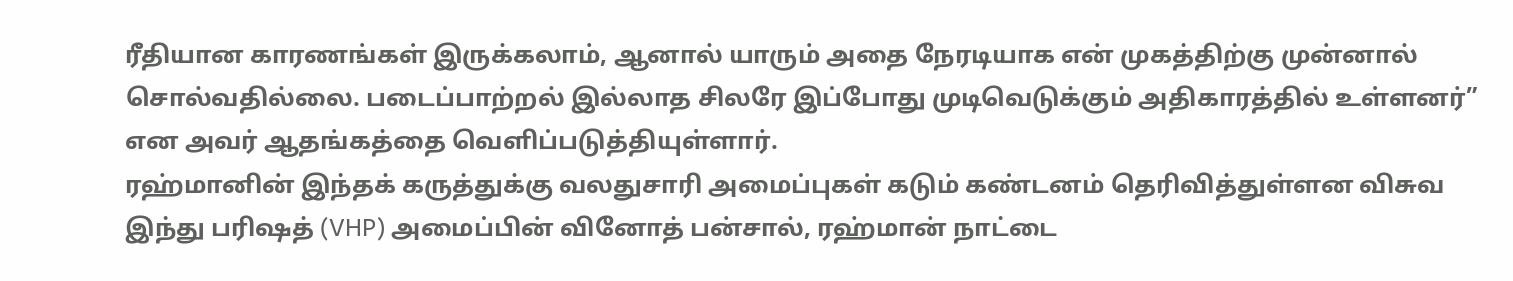ரீதியான காரணங்கள் இருக்கலாம், ஆனால் யாரும் அதை நேரடியாக என் முகத்திற்கு முன்னால் சொல்வதில்லை. படைப்பாற்றல் இல்லாத சிலரே இப்போது முடிவெடுக்கும் அதிகாரத்தில் உள்ளனர்” என அவர் ஆதங்கத்தை வெளிப்படுத்தியுள்ளார்.
ரஹ்மானின் இந்தக் கருத்துக்கு வலதுசாரி அமைப்புகள் கடும் கண்டனம் தெரிவித்துள்ளன விசுவ இந்து பரிஷத் (VHP) அமைப்பின் வினோத் பன்சால், ரஹ்மான் நாட்டை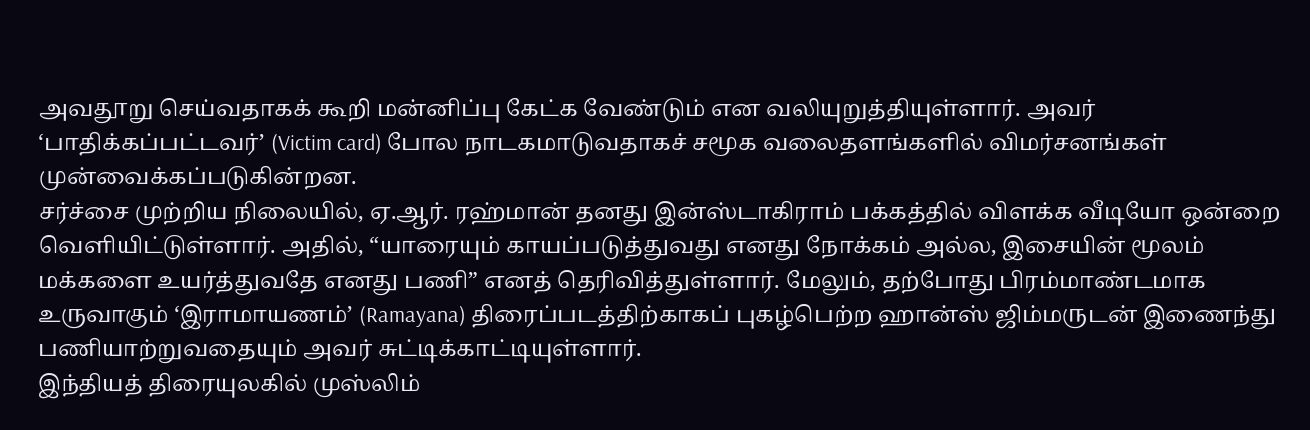அவதூறு செய்வதாகக் கூறி மன்னிப்பு கேட்க வேண்டும் என வலியுறுத்தியுள்ளார். அவர் ‘பாதிக்கப்பட்டவர்’ (Victim card) போல நாடகமாடுவதாகச் சமூக வலைதளங்களில் விமர்சனங்கள் முன்வைக்கப்படுகின்றன.
சர்ச்சை முற்றிய நிலையில், ஏ.ஆர். ரஹ்மான் தனது இன்ஸ்டாகிராம் பக்கத்தில் விளக்க வீடியோ ஒன்றை வெளியிட்டுள்ளார். அதில், “யாரையும் காயப்படுத்துவது எனது நோக்கம் அல்ல, இசையின் மூலம் மக்களை உயர்த்துவதே எனது பணி” எனத் தெரிவித்துள்ளார். மேலும், தற்போது பிரம்மாண்டமாக உருவாகும் ‘இராமாயணம்’ (Ramayana) திரைப்படத்திற்காகப் புகழ்பெற்ற ஹான்ஸ் ஜிம்மருடன் இணைந்து பணியாற்றுவதையும் அவர் சுட்டிக்காட்டியுள்ளார்.
இந்தியத் திரையுலகில் முஸ்லிம்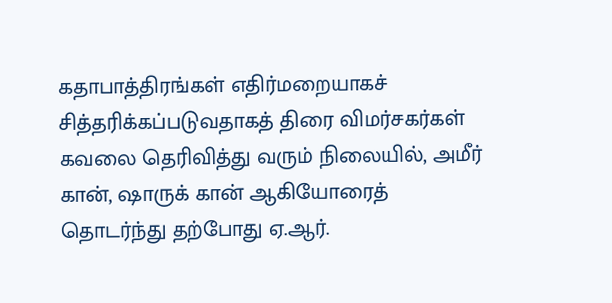கதாபாத்திரங்கள் எதிர்மறையாகச் சித்தரிக்கப்படுவதாகத் திரை விமர்சகர்கள் கவலை தெரிவித்து வரும் நிலையில், அமீர் கான், ஷாருக் கான் ஆகியோரைத் தொடர்ந்து தற்போது ஏ.ஆர்.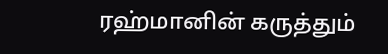ரஹ்மானின் கருத்தும்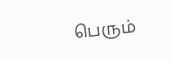பெரும்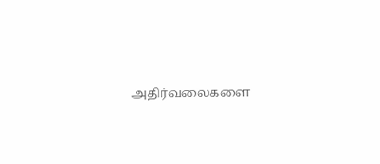அதிர்வலைகளை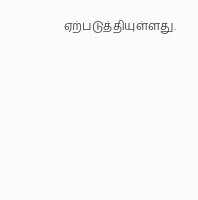ஏற்படுத்தியுள்ளது.